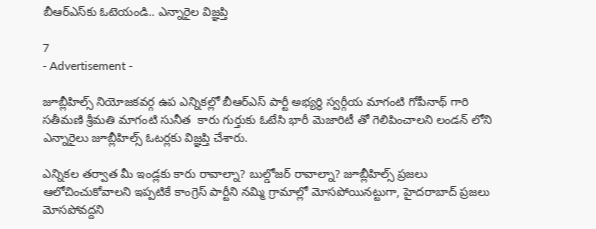బీఆర్ఎస్‌కు ఓటెయండి.. ఎన్నారైల విజ్ఞప్తి

7
- Advertisement -

జూబ్లీహిల్స్‌ నియోజకవర్గ ఉప ఎన్నికల్లో బీఆర్ఎస్ పార్టీ అభ్యర్థి స్వర్గీయ మాగంటి గోపీనాథ్ గారి సతీమణి శ్రీమతి మాగంటి సునీత  కారు గుర్తుకు ఓటేసి భారీ మెజారిటీ తో గెలిపించాలని లండన్ లోని ఎన్నారైలు జూబ్లీహిల్స్‌ ఓటర్లకు విజ్ఞప్తి చేశారు.

ఎన్నికల తర్వాత మీ ఇండ్లకు కారు రావాల్నా? బుల్డోజర్ రావాల్నా? జూబ్లీహిల్స్‌ ప్రజలు ఆలోచించుకోవాలని ఇప్పటికే కాంగ్రెస్ పార్టీని నమ్మి గ్రామాల్లో మోసపోయినట్టుగా, హైదరాబాద్ ప్రజలు మోసపోవద్దని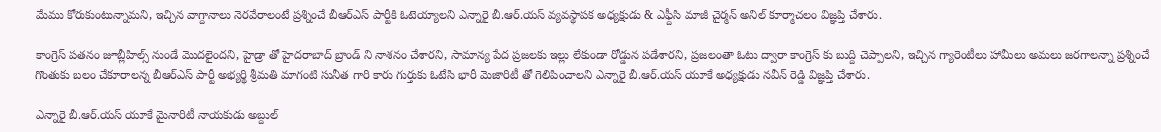మేము కోరుకుంటున్నామని, ఇచ్చిన వాగ్దానాలు నెరవేరాలంటే ప్రశ్నించే బీఆర్ఎస్ పార్టీకి ఓటెయ్యాలని ఎన్నారై బీ.ఆర్.యస్ వ్యవస్థాపక అధ్యక్షుడు & ఎఫ్దీసి మాజీ చైర్మన్ అనిల్ కూర్మాచలం విజ్ఞప్తి చేశారు.

కాంగ్రెస్ పతనం జూబ్లీహిల్స్‌ నుండే మొదలైందని, హైడ్రా తో హైదరాబాద్ బ్రాండ్ ని నాశనం చేశారని, సామాన్య పేద ప్రజలకు ఇల్లు లేకుండా రోడ్డున పడేశారని, ప్రజలంతా ఓటు ద్వారా కాంగ్రెస్ కు బుద్ది చెప్పాలని, ఇచ్చిన గ్యారెంటీలు హామీలు అమలు జరగాలన్నా ప్రశ్నించే గొంతుకు బలం చేకూరాలన్న బీఆర్ఎస్ పార్టీ అభ్యర్థి శ్రీమతి మాగంటి సునీత గారి కారు గుర్తుకు ఓటేసి భారీ మెజారిటీ తో గెలిపించాలని ఎన్నారై బీ.ఆర్.యస్ యూకే అధ్యక్షుడు నవీన్ రెడ్డి విజ్ఞప్తి చేశారు.

ఎన్నారై బీ.ఆర్.యస్ యూకే మైనారిటీ నాయకుడు అబ్దుల్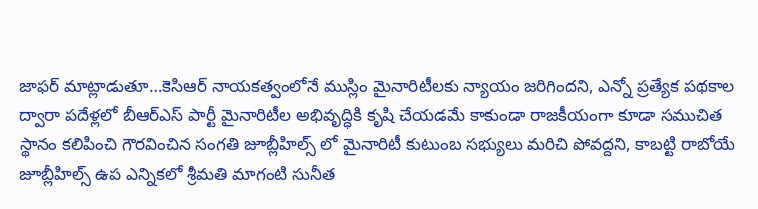జాఫర్ మాట్లాడుతూ…కెసిఆర్ నాయకత్వంలోనే ముస్లిం మైనారిటీలకు న్యాయం జరిగిందని, ఎన్నో ప్రత్యేక పథకాల ద్వారా పదేళ్లలో బీఆర్ఎస్ పార్టీ మైనారిటీల అభివృద్ధికి కృషి చేయడమే కాకుండా రాజకీయంగా కూడా సముచిత స్థానం కలిపించి గౌరవించిన సంగతి జూబ్లీహిల్స్‌ లో మైనారిటీ కుటుంబ సభ్యులు మరిచి పోవద్దని, కాబట్టి రాబోయే జూబ్లీహిల్స్‌ ఉప ఎన్నికలో శ్రీమతి మాగంటి సునీత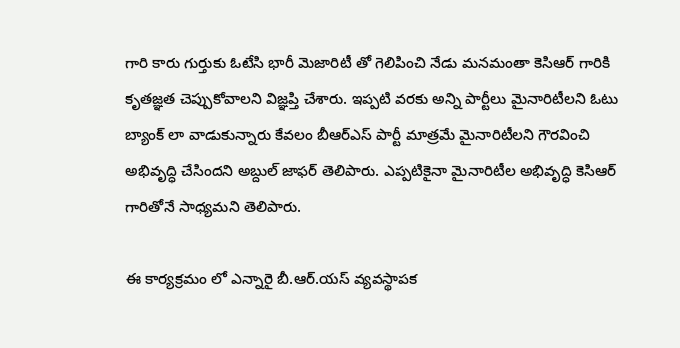గారి కారు గుర్తుకు ఓటేసి భారీ మెజారిటీ తో గెలిపించి నేడు మనమంతా కెసిఆర్ గారికి కృతజ్ఞత చెప్పుకోవాలని విజ్ఞప్తి చేశారు. ఇప్పటి వరకు అన్ని పార్టీలు మైనారిటీలని ఓటు బ్యాంక్ లా వాడుకున్నారు కేవలం బీఆర్ఎస్ పార్టీ మాత్రమే మైనారిటీలని గౌరవించి అభివృద్ధి చేసిందని అబ్దుల్ జాఫర్ తెలిపారు. ఎప్పటికైనా మైనారిటీల అభివృద్ధి కెసిఆర్ గారితోనే సాధ్యమని తెలిపారు.

ఈ కార్యక్రమం లో ఎన్నారై బీ.ఆర్.యస్ వ్యవస్థాపక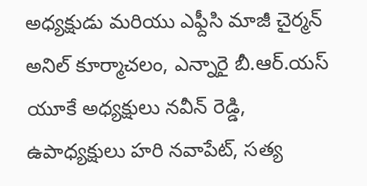అధ్యక్షుడు మరియు ఎఫ్దీసి మాజీ చైర్మన్ అనిల్ కూర్మాచలం, ఎన్నారై బీ.ఆర్.యస్ యూకే అధ్యక్షులు నవీన్ రెడ్డి, ఉపాధ్యక్షులు హరి నవాపేట్, సత్య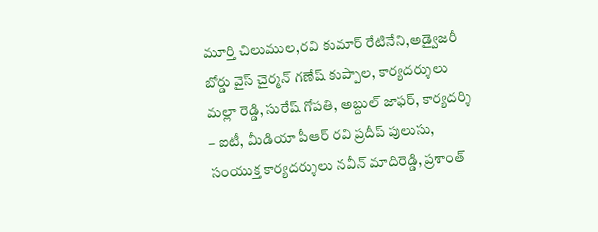మూర్తి చిలుముల,రవి కుమార్ రేటినేని,అడ్వైజరీ బోర్డు వైస్ చైర్మన్ గణేష్ కుప్పాల, కార్యదర్శులు మల్లా రెడ్డి, సురేష్ గోపతి, అబ్దుల్ జాఫర్, కార్యదర్శి – ఐటీ, మీడియా పీఆర్ రవి ప్రదీప్ పులుసు, సంయుక్త కార్యదర్శులు నవీన్ మాదిరెడ్డి, ప్రశాంత్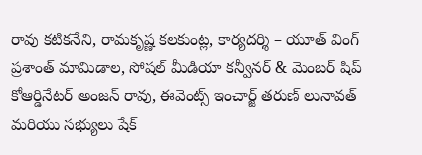రావు కటికనేని, రామకృష్ణ కలకుంట్ల, కార్యదర్శి – యూత్ వింగ్ ప్రశాంత్ మామిడాల, సోషల్ మీడియా కన్వీనర్ & మెంబర్ షిప్ కోఆర్డినేటర్ అంజన్ రావు, ఈవెంట్స్ ఇంచార్జ్ తరుణ్ లునావత్ మరియు సభ్యులు షేక్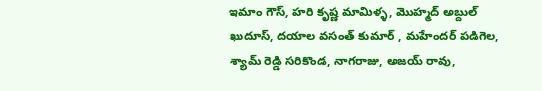ఇమాం గౌస్, హరి కృష్ణ మామిళ్ళ, మొహ్మద్ అబ్దుల్ ఖుదూస్, దయాల వసంత్ కుమార్ , మహేందర్ పడిగెల, శ్యామ్ రెడ్డి సరికొండ, నాగరాజు, అజయ్ రావు,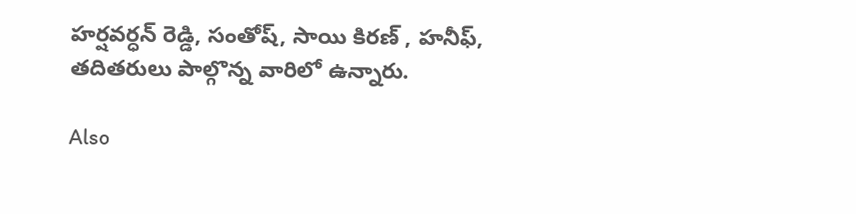హర్షవర్ధన్ రెడ్డి, సంతోష్, సాయి కిరణ్ , హనీఫ్, తదితరులు పాల్గొన్న వారిలో ఉన్నారు.

Also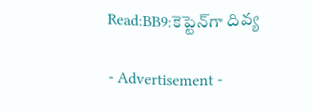Read:BB9:కెప్టెన్‌గా దివ్య

- Advertisement -